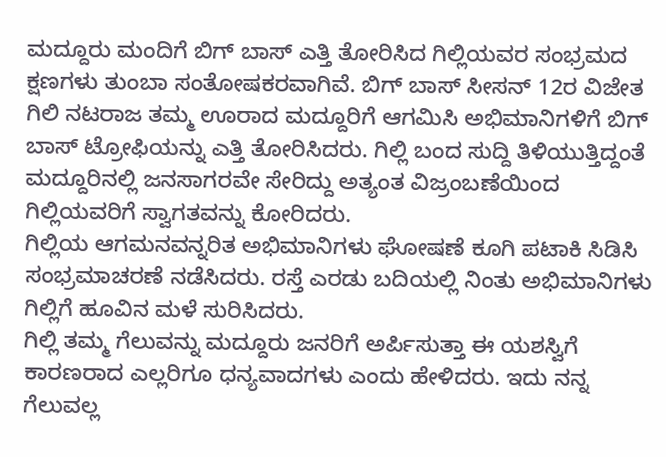ಮದ್ದೂರು ಮಂದಿಗೆ ಬಿಗ್ ಬಾಸ್ ಎತ್ತಿ ತೋರಿಸಿದ ಗಿಲ್ಲಿಯವರ ಸಂಭ್ರಮದ ಕ್ಷಣಗಳು ತುಂಬಾ ಸಂತೋಷಕರವಾಗಿವೆ. ಬಿಗ್ ಬಾಸ್ ಸೀಸನ್ 12ರ ವಿಜೇತ ಗಿಲಿ ನಟರಾಜ ತಮ್ಮ ಊರಾದ ಮದ್ದೂರಿಗೆ ಆಗಮಿಸಿ ಅಭಿಮಾನಿಗಳಿಗೆ ಬಿಗ್ ಬಾಸ್ ಟ್ರೋಫಿಯನ್ನು ಎತ್ತಿ ತೋರಿಸಿದರು. ಗಿಲ್ಲಿ ಬಂದ ಸುದ್ದಿ ತಿಳಿಯುತ್ತಿದ್ದಂತೆ ಮದ್ದೂರಿನಲ್ಲಿ ಜನಸಾಗರವೇ ಸೇರಿದ್ದು ಅತ್ಯಂತ ವಿಜ್ರಂಬಣೆಯಿಂದ ಗಿಲ್ಲಿಯವರಿಗೆ ಸ್ವಾಗತವನ್ನು ಕೋರಿದರು.
ಗಿಲ್ಲಿಯ ಆಗಮನವನ್ನರಿತ ಅಭಿಮಾನಿಗಳು ಘೋಷಣೆ ಕೂಗಿ ಪಟಾಕಿ ಸಿಡಿಸಿ ಸಂಭ್ರಮಾಚರಣೆ ನಡೆಸಿದರು. ರಸ್ತೆ ಎರಡು ಬದಿಯಲ್ಲಿ ನಿಂತು ಅಭಿಮಾನಿಗಳು ಗಿಲ್ಲಿಗೆ ಹೂವಿನ ಮಳೆ ಸುರಿಸಿದರು.
ಗಿಲ್ಲಿ ತಮ್ಮ ಗೆಲುವನ್ನು ಮದ್ದೂರು ಜನರಿಗೆ ಅರ್ಪಿಸುತ್ತಾ ಈ ಯಶಸ್ವಿಗೆ ಕಾರಣರಾದ ಎಲ್ಲರಿಗೂ ಧನ್ಯವಾದಗಳು ಎಂದು ಹೇಳಿದರು. ಇದು ನನ್ನ ಗೆಲುವಲ್ಲ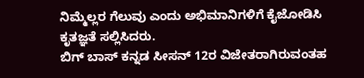ನಿಮ್ಮೆಲ್ಲರ ಗೆಲುವು ಎಂದು ಅಭಿಮಾನಿಗಳಿಗೆ ಕೈಜೋಡಿಸಿ ಕೃತಜ್ಞತೆ ಸಲ್ಲಿಸಿದರು.
ಬಿಗ್ ಬಾಸ್ ಕನ್ನಡ ಸೀಸನ್ 12ರ ವಿಜೇತರಾಗಿರುವಂತಹ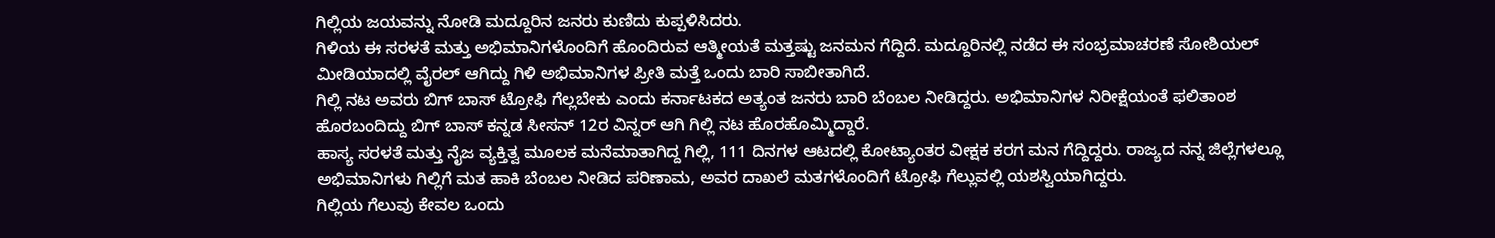ಗಿಲ್ಲಿಯ ಜಯವನ್ನು ನೋಡಿ ಮದ್ದೂರಿನ ಜನರು ಕುಣಿದು ಕುಪ್ಪಳಿಸಿದರು.
ಗಿಳಿಯ ಈ ಸರಳತೆ ಮತ್ತು ಅಭಿಮಾನಿಗಳೊಂದಿಗೆ ಹೊಂದಿರುವ ಆತ್ಮೀಯತೆ ಮತ್ತಷ್ಟು ಜನಮನ ಗೆದ್ದಿದೆ. ಮದ್ದೂರಿನಲ್ಲಿ ನಡೆದ ಈ ಸಂಭ್ರಮಾಚರಣೆ ಸೋಶಿಯಲ್ ಮೀಡಿಯಾದಲ್ಲಿ ವೈರಲ್ ಆಗಿದ್ದು ಗಿಳಿ ಅಭಿಮಾನಿಗಳ ಪ್ರೀತಿ ಮತ್ತೆ ಒಂದು ಬಾರಿ ಸಾಬೀತಾಗಿದೆ.
ಗಿಲ್ಲಿ ನಟ ಅವರು ಬಿಗ್ ಬಾಸ್ ಟ್ರೋಫಿ ಗೆಲ್ಲಬೇಕು ಎಂದು ಕರ್ನಾಟಕದ ಅತ್ಯಂತ ಜನರು ಬಾರಿ ಬೆಂಬಲ ನೀಡಿದ್ದರು. ಅಭಿಮಾನಿಗಳ ನಿರೀಕ್ಷೆಯಂತೆ ಫಲಿತಾಂಶ ಹೊರಬಂದಿದ್ದು ಬಿಗ್ ಬಾಸ್ ಕನ್ನಡ ಸೀಸನ್ 12ರ ವಿನ್ನರ್ ಆಗಿ ಗಿಲ್ಲಿ ನಟ ಹೊರಹೊಮ್ಮಿದ್ದಾರೆ.
ಹಾಸ್ಯ ಸರಳತೆ ಮತ್ತು ನೈಜ ವ್ಯಕ್ತಿತ್ವ ಮೂಲಕ ಮನೆಮಾತಾಗಿದ್ದ ಗಿಲ್ಲಿ, 111 ದಿನಗಳ ಆಟದಲ್ಲಿ ಕೋಟ್ಯಾಂತರ ವೀಕ್ಷಕ ಕರಗ ಮನ ಗೆದ್ದಿದ್ದರು. ರಾಜ್ಯದ ನನ್ನ ಜಿಲ್ಲೆಗಳಲ್ಲೂ ಅಭಿಮಾನಿಗಳು ಗಿಲ್ಲಿಗೆ ಮತ ಹಾಕಿ ಬೆಂಬಲ ನೀಡಿದ ಪರಿಣಾಮ, ಅವರ ದಾಖಲೆ ಮತಗಳೊಂದಿಗೆ ಟ್ರೋಫಿ ಗೆಲ್ಲುವಲ್ಲಿ ಯಶಸ್ವಿಯಾಗಿದ್ದರು.
ಗಿಲ್ಲಿಯ ಗೆಲುವು ಕೇವಲ ಒಂದು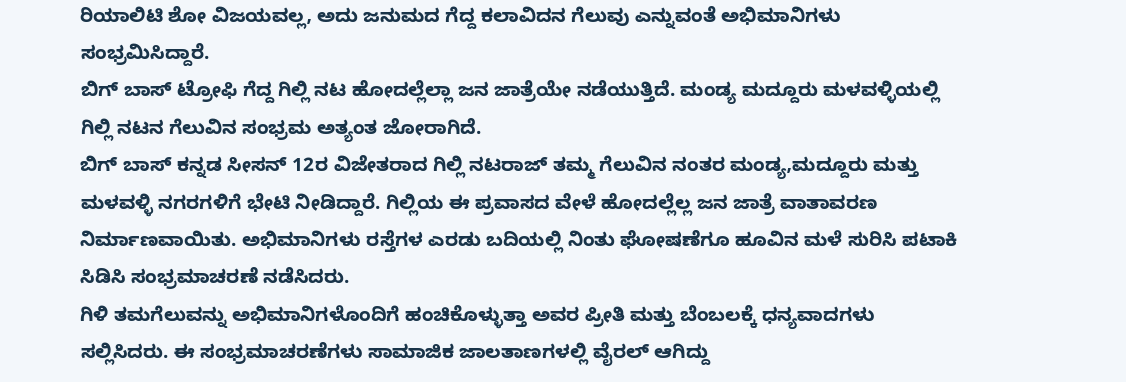ರಿಯಾಲಿಟಿ ಶೋ ವಿಜಯವಲ್ಲ, ಅದು ಜನುಮದ ಗೆದ್ದ ಕಲಾವಿದನ ಗೆಲುವು ಎನ್ನುವಂತೆ ಅಭಿಮಾನಿಗಳು ಸಂಭ್ರಮಿಸಿದ್ದಾರೆ.
ಬಿಗ್ ಬಾಸ್ ಟ್ರೋಫಿ ಗೆದ್ದ ಗಿಲ್ಲಿ ನಟ ಹೋದಲ್ಲೆಲ್ಲಾ ಜನ ಜಾತ್ರೆಯೇ ನಡೆಯುತ್ತಿದೆ. ಮಂಡ್ಯ ಮದ್ದೂರು ಮಳವಳ್ಳಿಯಲ್ಲಿ ಗಿಲ್ಲಿ ನಟನ ಗೆಲುವಿನ ಸಂಭ್ರಮ ಅತ್ಯಂತ ಜೋರಾಗಿದೆ.
ಬಿಗ್ ಬಾಸ್ ಕನ್ನಡ ಸೀಸನ್ 12ರ ವಿಜೇತರಾದ ಗಿಲ್ಲಿ ನಟರಾಜ್ ತಮ್ಮ ಗೆಲುವಿನ ನಂತರ ಮಂಡ್ಯ,ಮದ್ದೂರು ಮತ್ತು ಮಳವಳ್ಳಿ ನಗರಗಳಿಗೆ ಭೇಟಿ ನೀಡಿದ್ದಾರೆ. ಗಿಲ್ಲಿಯ ಈ ಪ್ರವಾಸದ ವೇಳೆ ಹೋದಲ್ಲೆಲ್ಲ ಜನ ಜಾತ್ರೆ ವಾತಾವರಣ ನಿರ್ಮಾಣವಾಯಿತು. ಅಭಿಮಾನಿಗಳು ರಸ್ತೆಗಳ ಎರಡು ಬದಿಯಲ್ಲಿ ನಿಂತು ಘೋಷಣೆಗೂ ಹೂವಿನ ಮಳೆ ಸುರಿಸಿ ಪಟಾಕಿ ಸಿಡಿಸಿ ಸಂಭ್ರಮಾಚರಣೆ ನಡೆಸಿದರು.
ಗಿಳಿ ತಮಗೆಲುವನ್ನು ಅಭಿಮಾನಿಗಳೊಂದಿಗೆ ಹಂಚಿಕೊಳ್ಳುತ್ತಾ ಅವರ ಪ್ರೀತಿ ಮತ್ತು ಬೆಂಬಲಕ್ಕೆ ಧನ್ಯವಾದಗಳು ಸಲ್ಲಿಸಿದರು. ಈ ಸಂಭ್ರಮಾಚರಣೆಗಳು ಸಾಮಾಜಿಕ ಜಾಲತಾಣಗಳಲ್ಲಿ ವೈರಲ್ ಆಗಿದ್ದು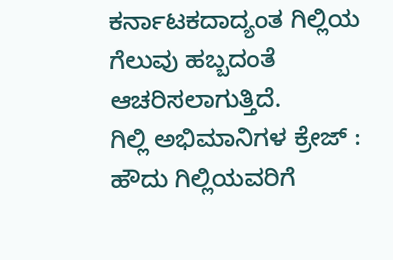ಕರ್ನಾಟಕದಾದ್ಯಂತ ಗಿಲ್ಲಿಯ ಗೆಲುವು ಹಬ್ಬದಂತೆ ಆಚರಿಸಲಾಗುತ್ತಿದೆ.
ಗಿಲ್ಲಿ ಅಭಿಮಾನಿಗಳ ಕ್ರೇಜ್ :
ಹೌದು ಗಿಲ್ಲಿಯವರಿಗೆ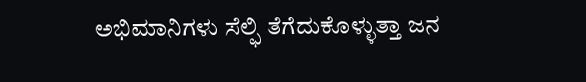ಅಭಿಮಾನಿಗಳು ಸೆಲ್ಫಿ ತೆಗೆದುಕೊಳ್ಳುತ್ತಾ ಜನ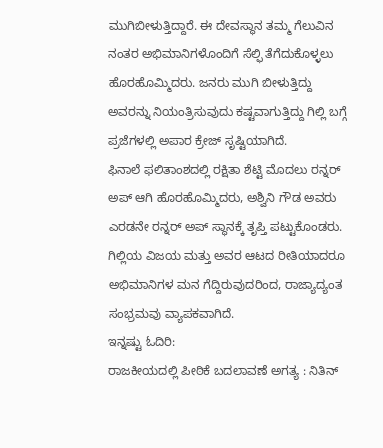ಮುಗಿಬೀಳುತ್ತಿದ್ದಾರೆ. ಈ ದೇವಸ್ಥಾನ ತಮ್ಮ ಗೆಲುವಿನ ನಂತರ ಅಭಿಮಾನಿಗಳೊಂದಿಗೆ ಸೆಲ್ಫಿ ತೆಗೆದುಕೊಳ್ಳಲು ಹೊರಹೊಮ್ಮಿದರು. ಜನರು ಮುಗಿ ಬೀಳುತ್ತಿದ್ದು ಅವರನ್ನು ನಿಯಂತ್ರಿಸುವುದು ಕಷ್ಟವಾಗುತ್ತಿದ್ದು ಗಿಲ್ಲಿ ಬಗ್ಗೆ ಪ್ರಜೆಗಳಲ್ಲಿ ಅಪಾರ ಕ್ರೇಜ್ ಸೃಷ್ಟಿಯಾಗಿದೆ.
ಫಿನಾಲೆ ಫಲಿತಾಂಶದಲ್ಲಿ ರಕ್ಷಿತಾ ಶೆಟ್ಟಿ ಮೊದಲು ರನ್ನರ್ ಅಪ್ ಆಗಿ ಹೊರಹೊಮ್ಮಿದರು, ಅಶ್ವಿನಿ ಗೌಡ ಅವರು ಎರಡನೇ ರನ್ನರ್ ಅಪ್ ಸ್ಥಾನಕ್ಕೆ ತೃಪ್ತಿ ಪಟ್ಟುಕೊಂಡರು. ಗಿಲ್ಲಿಯ ವಿಜಯ ಮತ್ತು ಅವರ ಆಟದ ರೀತಿಯಾದರೂ ಅಭಿಮಾನಿಗಳ ಮನ ಗೆದ್ದಿರುವುದರಿಂದ, ರಾಜ್ಯಾದ್ಯಂತ ಸಂಭ್ರಮವು ವ್ಯಾಪಕವಾಗಿದೆ.
ಇನ್ನಷ್ಟು ಓದಿರಿ:
ರಾಜಕೀಯದಲ್ಲಿ ಪೀಠಿಕೆ ಬದಲಾವಣೆ ಅಗತ್ಯ : ನಿತಿನ್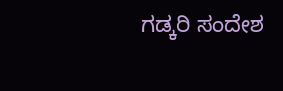ಗಡ್ಕರಿ ಸಂದೇಶ